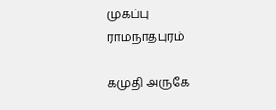முகப்பு
ராமநாதபுரம்

கமுதி அருகே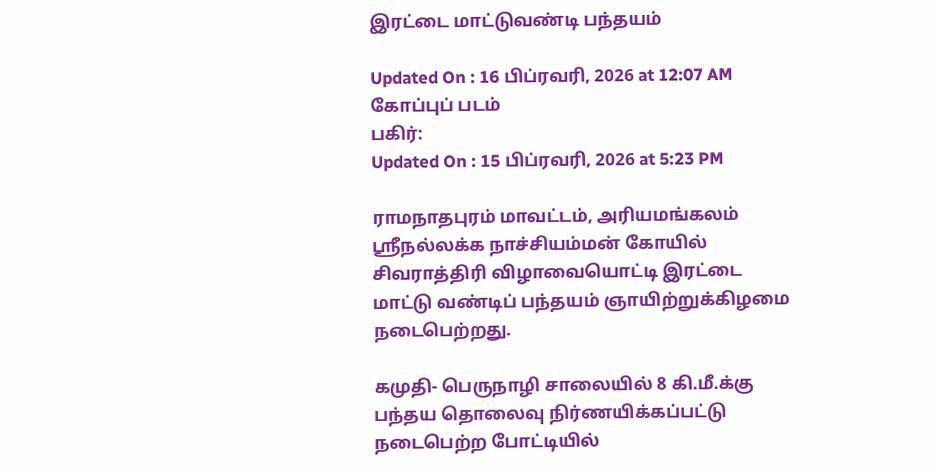இரட்டை மாட்டுவண்டி பந்தயம்

Updated On : 16 பிப்ரவரி, 2026 at 12:07 AM
கோப்புப் படம்
பகிர்:
Updated On : 15 பிப்ரவரி, 2026 at 5:23 PM

ராமநாதபுரம் மாவட்டம், அரியமங்கலம் ஸ்ரீநல்லக்க நாச்சியம்மன் கோயில் சிவராத்திரி விழாவையொட்டி இரட்டை மாட்டு வண்டிப் பந்தயம் ஞாயிற்றுக்கிழமை நடைபெற்றது.

கமுதி- பெருநாழி சாலையில் 8 கி.மீ.க்கு பந்தய தொலைவு நிர்ணயிக்கப்பட்டு நடைபெற்ற போட்டியில்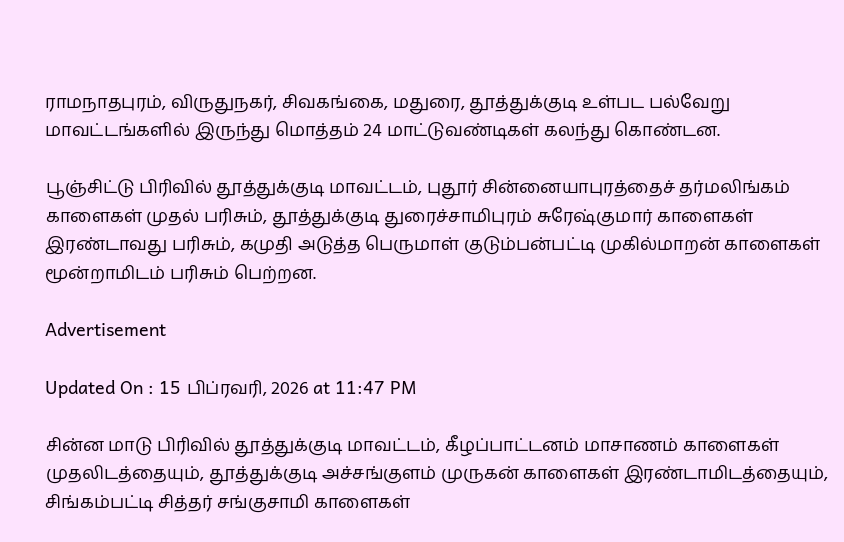ராமநாதபுரம், விருதுநகர், சிவகங்கை, மதுரை, தூத்துக்குடி உள்பட பல்வேறு மாவட்டங்களில் இருந்து மொத்தம் 24 மாட்டுவண்டிகள் கலந்து கொண்டன.

பூஞ்சிட்டு பிரிவில் தூத்துக்குடி மாவட்டம், புதூர் சின்னையாபுரத்தைச் தர்மலிங்கம் காளைகள் முதல் பரிசும், தூத்துக்குடி துரைச்சாமிபுரம் சுரேஷ்குமார் காளைகள் இரண்டாவது பரிசும், கமுதி அடுத்த பெருமாள் குடும்பன்பட்டி முகில்மாறன் காளைகள் மூன்றாமிடம் பரிசும் பெற்றன.

Advertisement

Updated On : 15 பிப்ரவரி, 2026 at 11:47 PM

சின்ன மாடு பிரிவில் தூத்துக்குடி மாவட்டம், கீழப்பாட்டனம் மாசாணம் காளைகள் முதலிடத்தையும், தூத்துக்குடி அச்சங்குளம் முருகன் காளைகள் இரண்டாமிடத்தையும், சிங்கம்பட்டி சித்தர் சங்குசாமி காளைகள்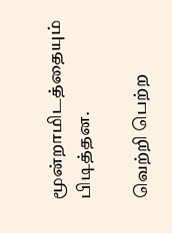மூன்றாமிடத்தையும் பிடித்தன.

வெற்றி பெற்ற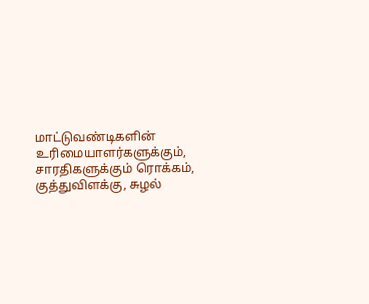மாட்டுவண்டிகளின் உரிமையாளர்களுக்கும், சாரதிகளுக்கும் ரொக்கம், குத்துவிளக்கு, சுழல்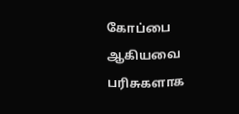கோப்பை ஆகியவை பரிசுகளாக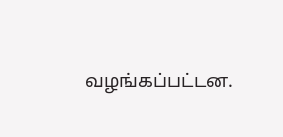வழங்கப்பட்டன.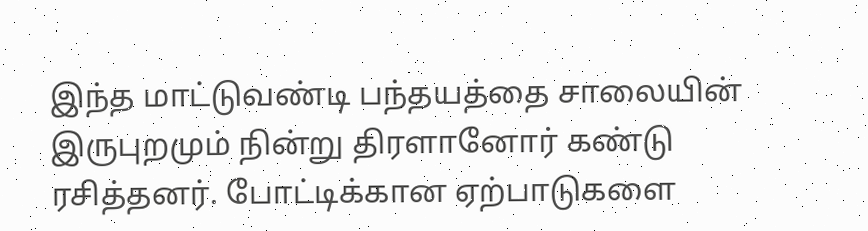இந்த மாட்டுவண்டி பந்தயத்தை சாலையின் இருபுறமும் நின்று திரளானோர் கண்டு ரசித்தனர். போட்டிக்கான ஏற்பாடுகளை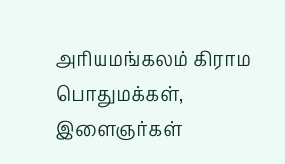அரியமங்கலம் கிராம பொதுமக்கள், இளைஞர்கள்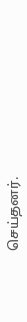செய்தனர்.